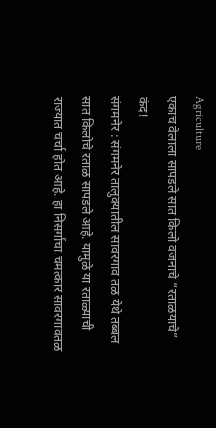Agriculture
एकाच वेलाला सापडले सात किलो वजनाचे “रताळयाचे” कंद!
संगमनेर : संगमनेर तालुक्यातील सावरगाव तळ येथे तब्बल सात किलोचे रताळ सापडले आहे. यामुळे या रताळ्याची राज्यात चर्चा होत आहे. हा निसर्गाचा चमत्कार सावरगावतळ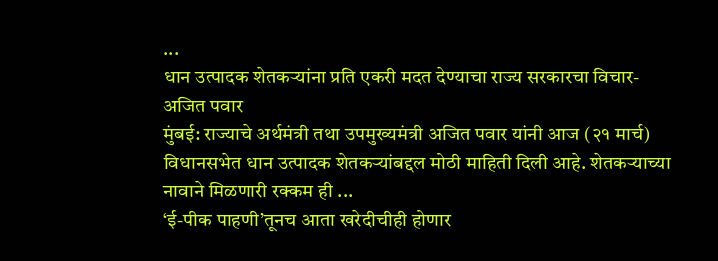...
धान उत्पादक शेतकऱ्यांना प्रति एकरी मदत देण्याचा राज्य सरकारचा विचार- अजित पवार
मुंबई: राज्याचे अर्थमंत्री तथा उपमुख्यमंत्री अजित पवार यांनी आज (२१ मार्च) विधानसभेत धान उत्पादक शेतकऱ्यांबद्दल मोठी माहिती दिली आहे. शेतकऱ्याच्या नावाने मिळणारी रक्कम ही ...
‘ई-पीक पाहणी’तूनच आता खरेदीचीही होणार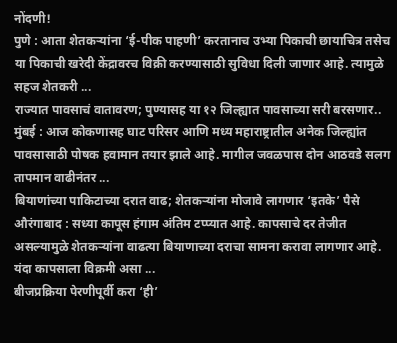नोंदणी!
पुणे : आता शेतकऱ्यांना ‘ई-पीक पाहणी’ करतानाच उभ्या पिकाची छायाचित्र तसेच या पिकाची खरेदी केंद्रावरच विक्री करण्यासाठी सुविधा दिली जाणार आहे. त्यामुळे सहज शेतकरी ...
राज्यात पावसाचं वातावरण; पुण्यासह या १२ जिल्ह्यात पावसाच्या सरी बरसणार..
मुंबई : आज कोकणासह घाट परिसर आणि मध्य महाराष्ट्रातील अनेक जिल्ह्यांत पावसासाठी पोषक हवामान तयार झाले आहे. मागील जवळपास दोन आठवडे सलग तापमान वाढीनंतर ...
बियाणांच्या पाकिटाच्या दरात वाढ; शेतकऱ्यांना मोजावे लागणार ‘इतके’ पैसे
औरंगाबाद : सध्या कापूस हंगाम अंतिम टप्प्यात आहे. कापसाचे दर तेजीत असल्यामुळे शेतकऱ्यांना वाढत्या बियाणाच्या दराचा सामना करावा लागणार आहे. यंदा कापसाला विक्रमी असा ...
बीजप्रक्रिया पेरणीपूर्वी करा ‘ही’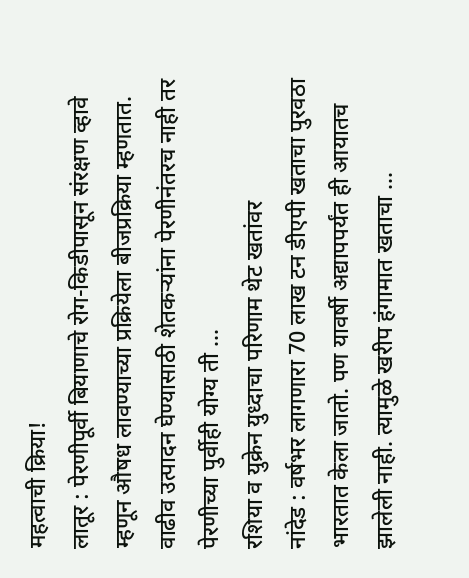महत्वाची क्रिया!
लातूर : पेरणीपूर्वी बियाणाचे रोग-किडीपासून संरक्षण व्हावे म्हणून औषध लावण्याच्या प्रक्रियेला बीजप्रक्रिया म्हणतात. वाढीव उत्पादन घेण्यासाठी शेतकऱ्यांना पेरणीनंतरच नाही तर पेरणीच्या पुर्वीही योग्य ती ...
रशिया व युक्रेन युध्दाचा परिणाम थेट खतांवर
नांदेड : वर्षभर लागणारा 70 लाख टन डीएपी खताचा पुरवठा भारतात केला जातो. पण यावर्षी अद्यापपर्यंत ही आयातच झालेली नाही. त्यामुळे खरीप हंगामात खताचा ...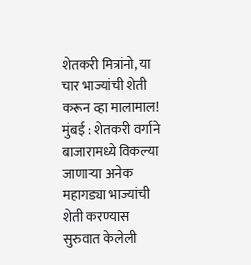शेतकरी मित्रांनो, या चार भाज्यांची शेती करून व्हा मालामाल!
मुंबई : शेतकरी वर्गाने बाजारामध्ये विकल्या जाणाऱ्या अनेक महागड्या भाज्यांची शेती करण्यास सुरुवात केलेली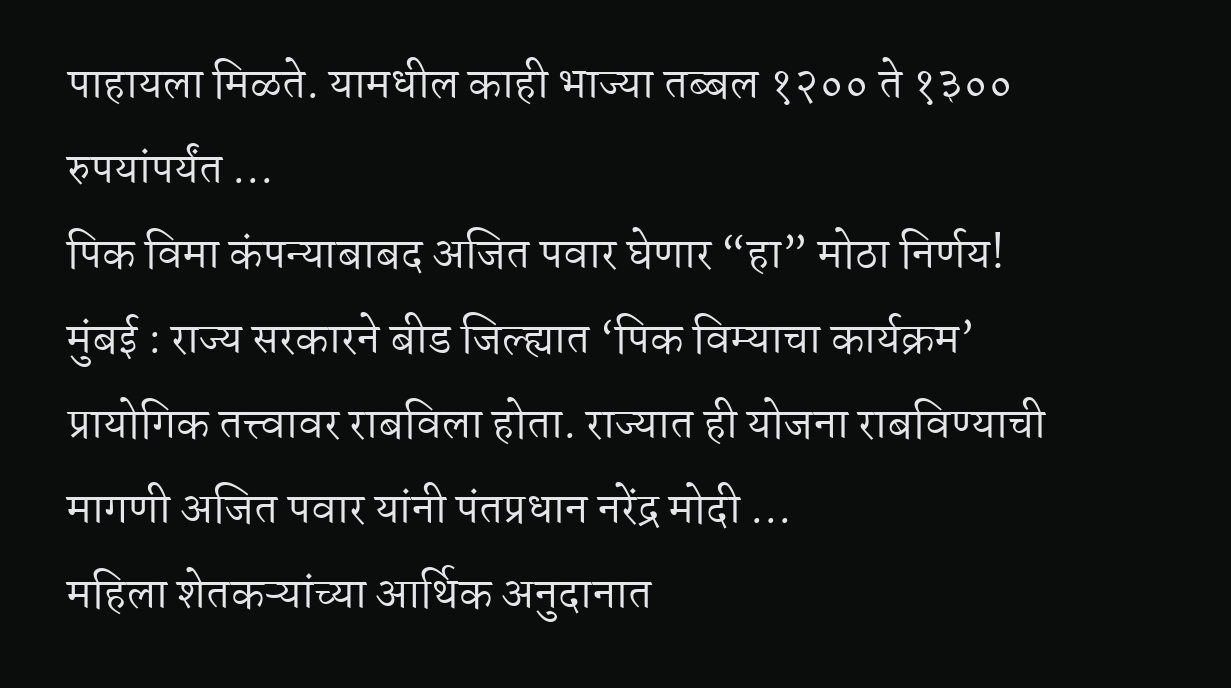पाहायला मिळते. यामधील काही भाज्या तब्बल १२०० ते १३०० रुपयांपर्यंत ...
पिक विमा कंपन्याबाबद अजित पवार घेणार “हा” मोठा निर्णय!
मुंबई : राज्य सरकारने बीड जिल्ह्यात ‘पिक विम्याचा कार्यक्रम’ प्रायोगिक तत्त्वावर राबविला होता. राज्यात ही योजना राबविण्याची मागणी अजित पवार यांनी पंतप्रधान नरेंद्र मोदी ...
महिला शेतकऱ्यांच्या आर्थिक अनुदानात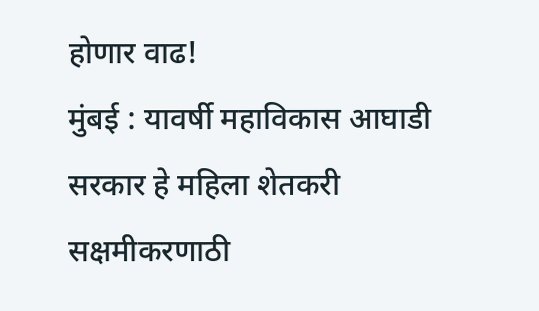होणार वाढ!
मुंबई : यावर्षी महाविकास आघाडी सरकार हे महिला शेतकरी सक्षमीकरणाठी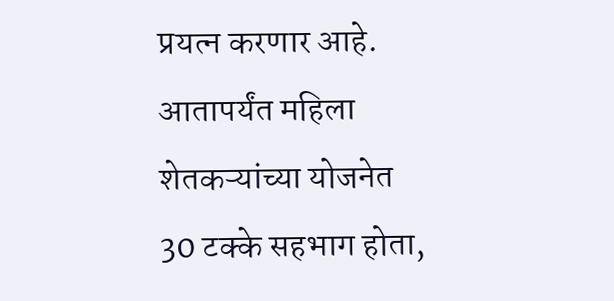प्रयत्न करणार आहे. आतापर्यंत महिला शेतकऱ्यांच्या योजनेत 30 टक्के सहभाग होता,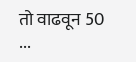तो वाढवून 50 ...